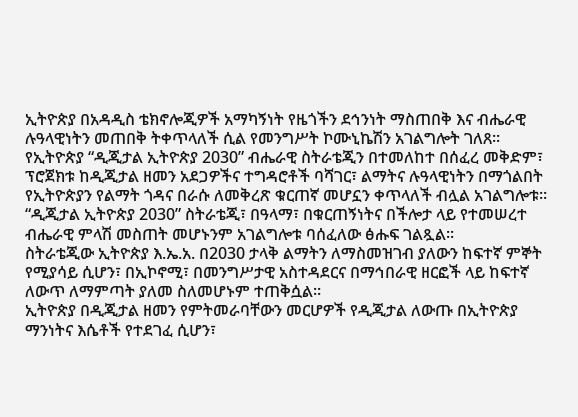ኢትዮጵያ በአዳዲስ ቴክኖሎጂዎች አማካኝነት የዜጎችን ደኅንነት ማስጠበቅ እና ብሔራዊ ሉዓላዊነትን መጠበቅ ትቀጥላለች ሲል የመንግሥት ኮሙኒኬሽን አገልግሎት ገለጸ፡፡
የኢትዮጵያ “ዲጂታል ኢትዮጵያ 2030” ብሔራዊ ስትራቴጂን በተመለከተ በሰፈረ መቅድም፣ ፕሮጀክቱ ከዲጂታል ዘመን አደጋዎችና ተግዳሮቶች ባሻገር፣ ልማትና ሉዓላዊነትን በማጎልበት የኢትዮጵያን የልማት ጎዳና በራሱ ለመቅረጽ ቁርጠኛ መሆኗን ቀጥላለች ብሏል አገልግሎቱ።
“ዲጂታል ኢትዮጵያ 2030” ስትራቴጂ፣ በዓላማ፣ በቁርጠኝነትና በችሎታ ላይ የተመሠረተ ብሔራዊ ምላሽ መስጠት መሆኑንም አገልግሎቱ ባሰፈለው ፅሑፍ ገልጿል፡፡
ስትራቴጂው ኢትዮጵያ እ.ኤ.አ. በ2030 ታላቅ ልማትን ለማስመዝገብ ያለውን ከፍተኛ ምኞት የሚያሳይ ሲሆን፣ በኢኮኖሚ፣ በመንግሥታዊ አስተዳደርና በማኅበራዊ ዘርፎች ላይ ከፍተኛ ለውጥ ለማምጣት ያለመ ስለመሆኑም ተጠቅሷል።
ኢትዮጵያ በዲጂታል ዘመን የምትመራባቸውን መርሆዎች የዲጂታል ለውጡ በኢትዮጵያ ማንነትና እሴቶች የተደገፈ ሲሆን፣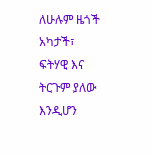ለሁሉም ዜጎች አካታች፣ ፍትሃዊ እና ትርጉም ያለው እንዲሆን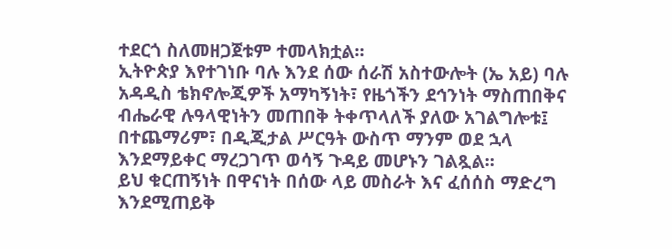ተደርጎ ስለመዘጋጀቱም ተመላክቷል።
ኢትዮጵያ እየተገነቡ ባሉ እንደ ሰው ሰራሽ አስተውሎት (ኤ አይ) ባሉ አዳዲስ ቴክኖሎጂዎች አማካኝነት፣ የዜጎችን ደኅንነት ማስጠበቅና ብሔራዊ ሉዓላዊነትን መጠበቅ ትቀጥላለች ያለው አገልግሎቱ፤ በተጨማሪም፣ በዲጂታል ሥርዓት ውስጥ ማንም ወደ ኋላ እንደማይቀር ማረጋገጥ ወሳኝ ጉዳይ መሆኑን ገልጿል።
ይህ ቁርጠኝነት በዋናነት በሰው ላይ መስራት እና ፈሰሰስ ማድረግ እንደሚጠይቅ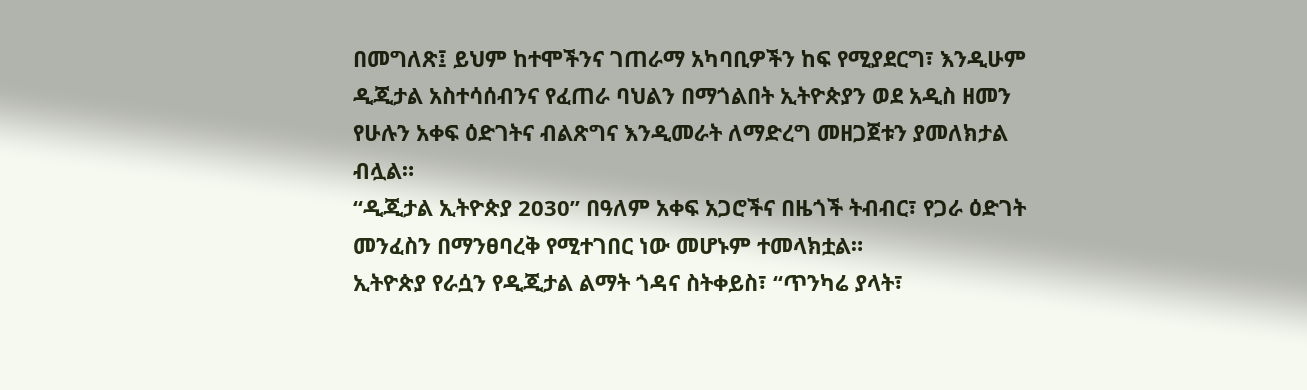በመግለጽ፤ ይህም ከተሞችንና ገጠራማ አካባቢዎችን ከፍ የሚያደርግ፣ እንዲሁም ዲጂታል አስተሳሰብንና የፈጠራ ባህልን በማጎልበት ኢትዮጵያን ወደ አዲስ ዘመን የሁሉን አቀፍ ዕድገትና ብልጽግና እንዲመራት ለማድረግ መዘጋጀቱን ያመለክታል ብሏል።
“ዲጂታል ኢትዮጵያ 2030” በዓለም አቀፍ አጋሮችና በዜጎች ትብብር፣ የጋራ ዕድገት መንፈስን በማንፀባረቅ የሚተገበር ነው መሆኑም ተመላክቷል።
ኢትዮጵያ የራሷን የዲጂታል ልማት ጎዳና ስትቀይስ፣ “ጥንካሬ ያላት፣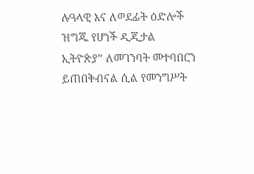ሉዓላዊ እና ለወደፊት ዕድሎች ዝግጁ የሆነች ዲጂታል ኢትዮጵያ” ለመገንባት መተባበርን ይጠበቅብናል ሲል የመንግሥት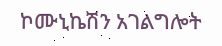ኮሙኒኬሽን አገልግሎት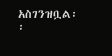አስገንዝቧል፡፡